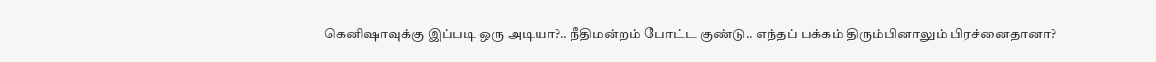கெனிஷாவுக்கு இப்படி ஒரு அடியா?.. நீதிமன்றம் போட்ட குண்டு.. எந்தப் பக்கம் திரும்பினாலும் பிரச்னைதானா?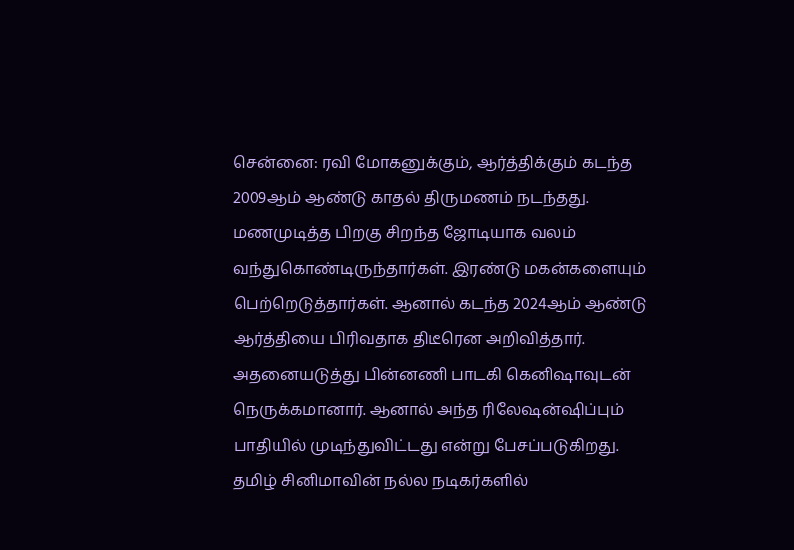சென்னை: ரவி மோகனுக்கும், ஆர்த்திக்கும் கடந்த 2009ஆம் ஆண்டு காதல் திருமணம் நடந்தது. மணமுடித்த பிறகு சிறந்த ஜோடியாக வலம் வந்துகொண்டிருந்தார்கள். இரண்டு மகன்களையும் பெற்றெடுத்தார்கள். ஆனால் கடந்த 2024ஆம் ஆண்டு ஆர்த்தியை பிரிவதாக திடீரென அறிவித்தார். அதனையடுத்து பின்னணி பாடகி கெனிஷாவுடன் நெருக்கமானார். ஆனால் அந்த ரிலேஷன்ஷிப்பும் பாதியில் முடிந்துவிட்டது என்று பேசப்படுகிறது.
தமிழ் சினிமாவின் நல்ல நடிகர்களில்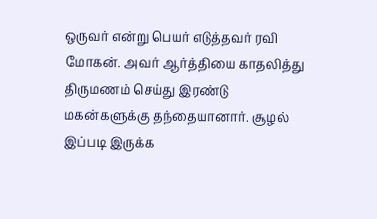ஒருவர் என்று பெயர் எடுத்தவர் ரவி மோகன். அவர் ஆர்த்தியை காதலித்து திருமணம் செய்து இரண்டு மகன்களுக்கு தந்தையானார். சூழல் இப்படி இருக்க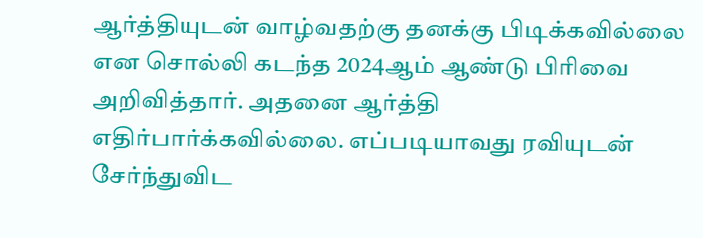ஆர்த்தியுடன் வாழ்வதற்கு தனக்கு பிடிக்கவில்லை என சொல்லி கடந்த 2024ஆம் ஆண்டு பிரிவை அறிவித்தார். அதனை ஆர்த்தி எதிர்பார்க்கவில்லை. எப்படியாவது ரவியுடன் சேர்ந்துவிட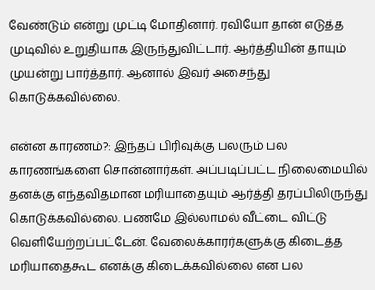வேண்டும் என்று முட்டி மோதினார். ரவியோ தான் எடுத்த முடிவில் உறுதியாக இருந்துவிட்டார். ஆர்த்தியின் தாயும் முயன்று பார்த்தார். ஆனால் இவர் அசைந்து கொடுக்கவில்லை.

என்ன காரணம்?: இந்தப் பிரிவுக்கு பலரும் பல காரணங்களை சொன்னார்கள். அப்படிப்பட்ட நிலைமையில் தனக்கு எந்தவிதமான மரியாதையும் ஆர்த்தி தரப்பிலிருந்து கொடுக்கவில்லை. பணமே இல்லாமல் வீட்டை விட்டு வெளியேற்றப்பட்டேன். வேலைக்காரர்களுக்கு கிடைத்த மரியாதைகூட எனக்கு கிடைக்கவில்லை என பல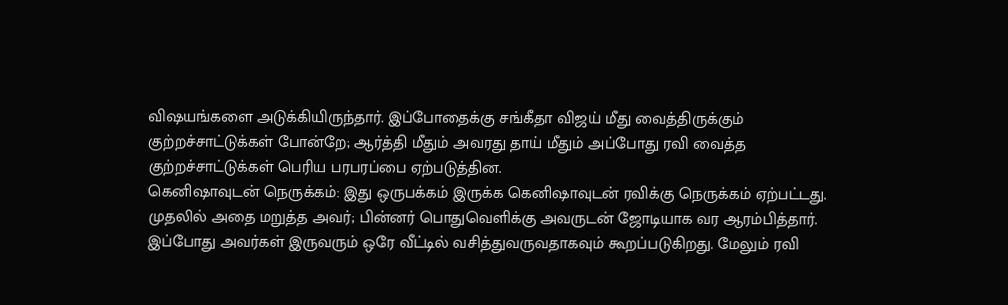விஷயங்களை அடுக்கியிருந்தார். இப்போதைக்கு சங்கீதா விஜய் மீது வைத்திருக்கும் குற்றச்சாட்டுக்கள் போன்றே; ஆர்த்தி மீதும் அவரது தாய் மீதும் அப்போது ரவி வைத்த குற்றச்சாட்டுக்கள் பெரிய பரபரப்பை ஏற்படுத்தின.
கெனிஷாவுடன் நெருக்கம்: இது ஒருபக்கம் இருக்க கெனிஷாவுடன் ரவிக்கு நெருக்கம் ஏற்பட்டது. முதலில் அதை மறுத்த அவர்; பின்னர் பொதுவெளிக்கு அவருடன் ஜோடியாக வர ஆரம்பித்தார். இப்போது அவர்கள் இருவரும் ஒரே வீட்டில் வசித்துவருவதாகவும் கூறப்படுகிறது. மேலும் ரவி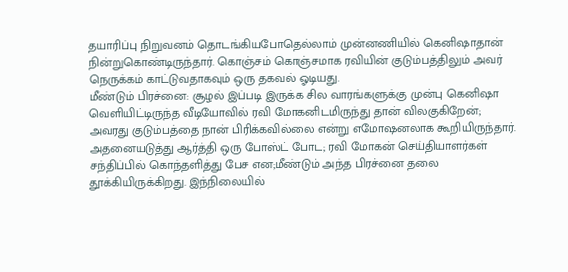தயாரிப்பு நிறுவனம் தொடங்கியபோதெல்லாம் முன்னணியில் கெனிஷாதான் நின்றுகொண்டிருந்தார். கொஞ்சம் கொஞ்சமாக ரவியின் குடும்பத்திலும் அவர் நெருக்கம் காட்டுவதாகவும் ஒரு தகவல் ஓடியது.
மீண்டும் பிரச்னை: சூழல் இப்படி இருக்க சில வாரங்களுக்கு முன்பு கெனிஷா வெளியிட்டிருந்த வீடியோவில் ரவி மோகனிடமிருந்து தான் விலகுகிறேன்; அவரது குடும்பத்தை நான் பிரிக்கவில்லை என்று எமோஷனலாக கூறியிருந்தார். அதனையடுத்து ஆர்த்தி ஒரு போஸ்ட் போட; ரவி மோகன் செய்தியாளர்கள் சந்திப்பில் கொந்தளித்து பேச என;மீண்டும் அந்த பிரச்னை தலை தூக்கியிருக்கிறது. இந்நிலையில்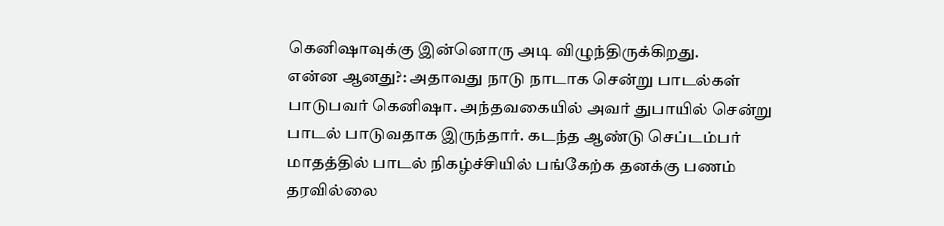கெனிஷாவுக்கு இன்னொரு அடி விழுந்திருக்கிறது.
என்ன ஆனது?: அதாவது நாடு நாடாக சென்று பாடல்கள் பாடுபவர் கெனிஷா. அந்தவகையில் அவர் துபாயில் சென்று பாடல் பாடுவதாக இருந்தார். கடந்த ஆண்டு செப்டம்பர் மாதத்தில் பாடல் நிகழ்ச்சியில் பங்கேற்க தனக்கு பணம் தரவில்லை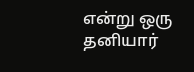என்று ஒரு தனியார்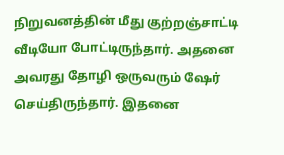நிறுவனத்தின் மீது குற்றஞ்சாட்டி வீடியோ போட்டிருந்தார். அதனை அவரது தோழி ஒருவரும் ஷேர் செய்திருந்தார். இதனை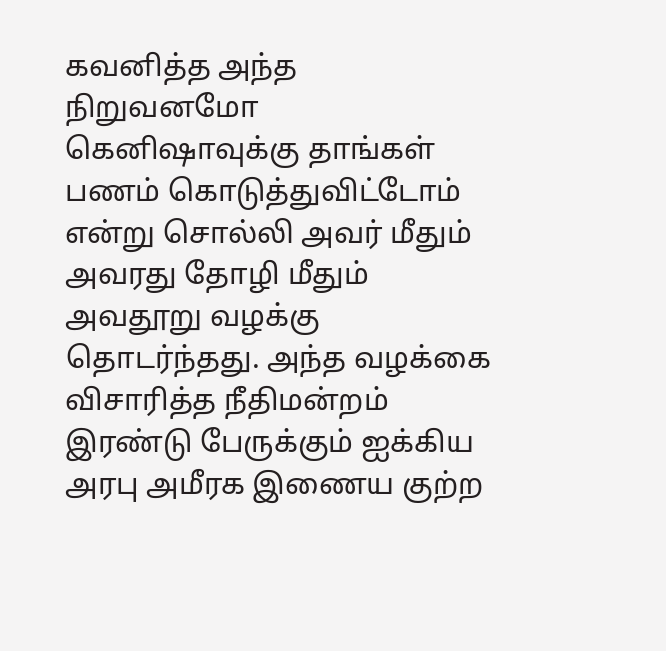கவனித்த அந்த நிறுவனமோ கெனிஷாவுக்கு தாங்கள் பணம் கொடுத்துவிட்டோம் என்று சொல்லி அவர் மீதும் அவரது தோழி மீதும் அவதூறு வழக்கு தொடர்ந்தது. அந்த வழக்கை விசாரித்த நீதிமன்றம் இரண்டு பேருக்கும் ஐக்கிய அரபு அமீரக இணைய குற்ற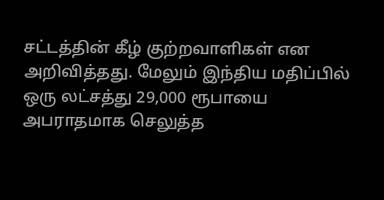சட்டத்தின் கீழ் குற்றவாளிகள் என அறிவித்தது. மேலும் இந்திய மதிப்பில் ஒரு லட்சத்து 29,000 ரூபாயை அபராதமாக செலுத்த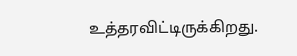உத்தரவிட்டிருக்கிறது.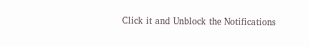Click it and Unblock the Notifications